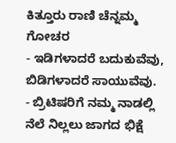ಕಿತ್ತೂರು ರಾಣಿ ಚೆನ್ನಮ್ಮ
ಗೋಚರ
- ಇಡಿಗಳಾದರೆ ಬದುಕುವೆವು, ಬಿಡಿಗಳಾದರೆ ಸಾಯುವೆವು.
- ಬ್ರಿಟಿಷರಿಗೆ ನಮ್ಮ ನಾಡಲ್ಲಿ ನೆಲೆ ನಿಲ್ಲಲು ಜಾಗದ ಭಿಕ್ಷೆ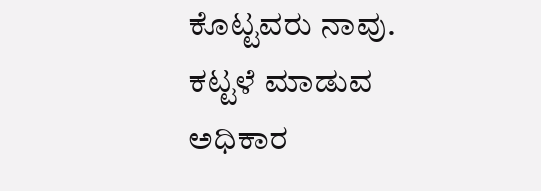ಕೊಟ್ಟವರು ನಾವು. ಕಟ್ಟಳೆ ಮಾಡುವ ಅಧಿಕಾರ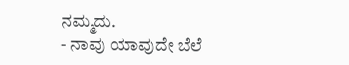ನಮ್ಮದು.
- ನಾವು ಯಾವುದೇ ಬೆಲೆ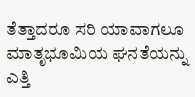ತೆತ್ತಾದರೂ ಸರಿ ಯಾವಾಗಲೂ ಮಾತೃಭೂಮಿಯ ಘನತೆಯನ್ನು ಎತ್ತಿ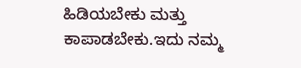ಹಿಡಿಯಬೇಕು ಮತ್ತು ಕಾಪಾಡಬೇಕು.ಇದು ನಮ್ಮ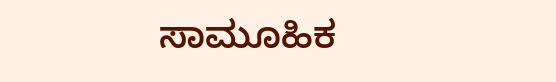ಸಾಮೂಹಿಕ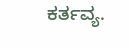ಕರ್ತವ್ಯ.